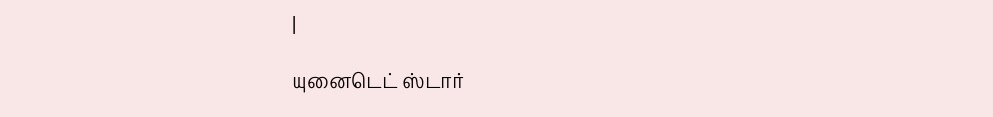|

யுனைடெட் ஸ்டார்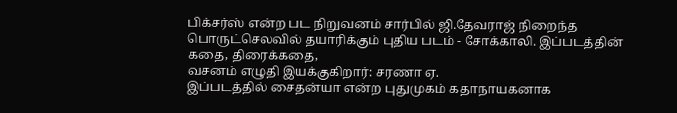பிக்சர்ஸ் என்ற பட நிறுவனம் சார்பில் ஜி.தேவராஜ் நிறைந்த
பொருட்செலவில் தயாரிக்கும் புதிய படம் - சோக்காலி. இப்படத்தின் கதை, திரைக்கதை,
வசனம் எழுதி இயக்குகிறார்: சரணா ஏ.
இப்படத்தில் சைதன்யா என்ற புதுமுகம் கதாநாயகனாக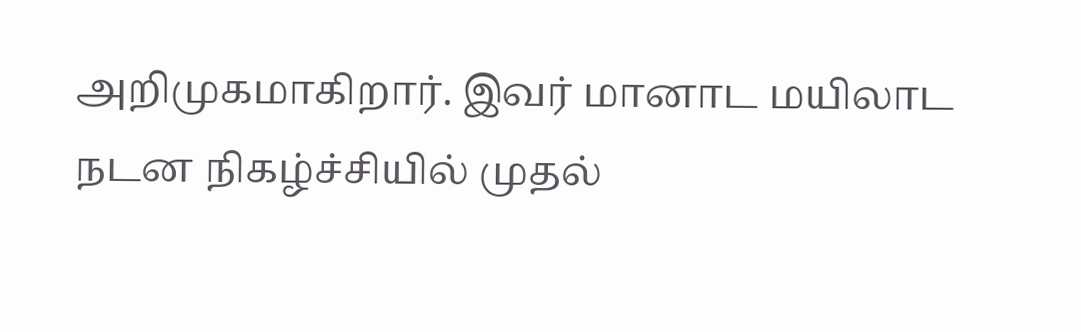அறிமுகமாகிறார். இவர் மானாட மயிலாட
நடன நிகழ்ச்சியில் முதல்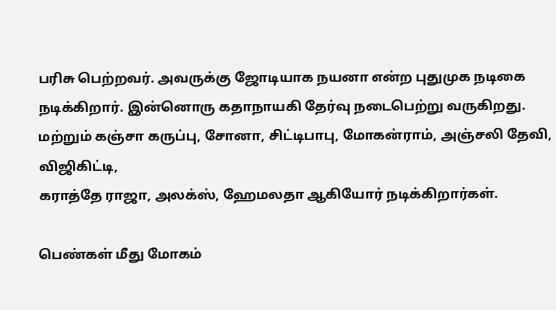பரிசு பெற்றவர். அவருக்கு ஜோடியாக நயனா என்ற புதுமுக நடிகை
நடிக்கிறார். இன்னொரு கதாநாயகி தேர்வு நடைபெற்று வருகிறது.
மற்றும் கஞ்சா கருப்பு, சோனா, சிட்டிபாபு, மோகன்ராம், அஞ்சலி தேவி, விஜிகிட்டி,
கராத்தே ராஜா, அலக்ஸ், ஹேமலதா ஆகியோர் நடிக்கிறார்கள்.

பெண்கள் மீது மோகம்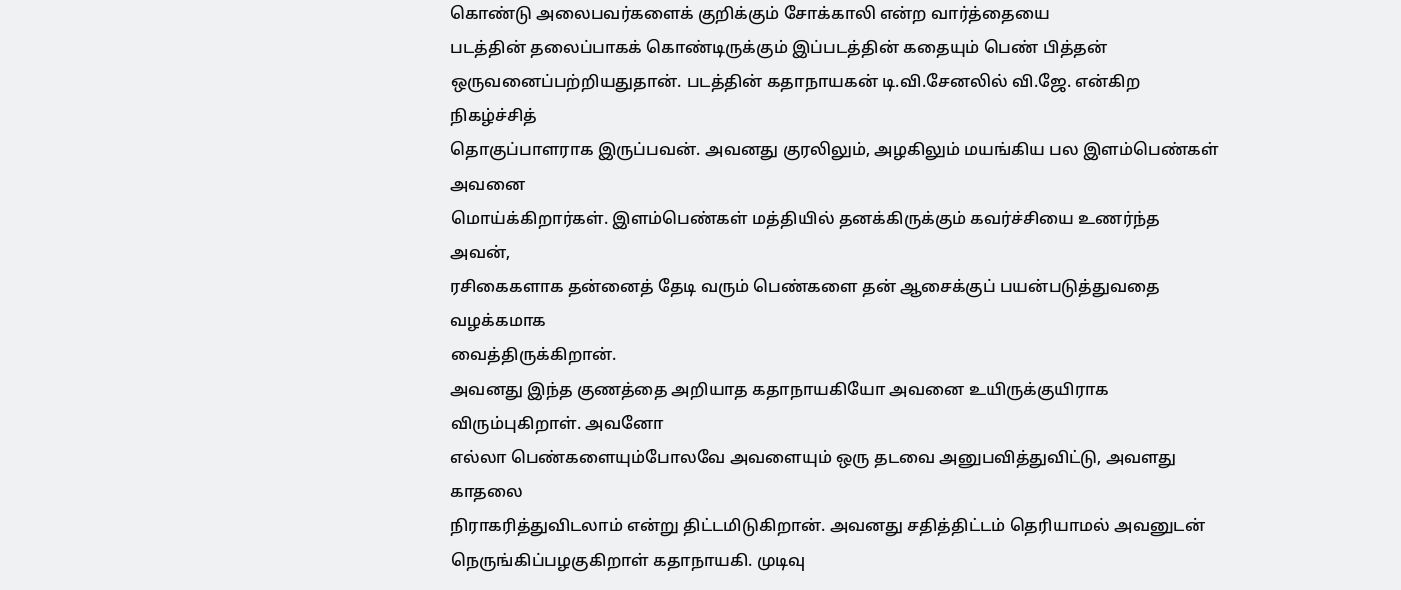கொண்டு அலைபவர்களைக் குறிக்கும் சோக்காலி என்ற வார்த்தையை
படத்தின் தலைப்பாகக் கொண்டிருக்கும் இப்படத்தின் கதையும் பெண் பித்தன்
ஒருவனைப்பற்றியதுதான். படத்தின் கதாநாயகன் டி.வி.சேனலில் வி.ஜே. என்கிற நிகழ்ச்சித்
தொகுப்பாளராக இருப்பவன். அவனது குரலிலும், அழகிலும் மயங்கிய பல இளம்பெண்கள் அவனை
மொய்க்கிறார்கள். இளம்பெண்கள் மத்தியில் தனக்கிருக்கும் கவர்ச்சியை உணர்ந்த அவன்,
ரசிகைகளாக தன்னைத் தேடி வரும் பெண்களை தன் ஆசைக்குப் பயன்படுத்துவதை வழக்கமாக
வைத்திருக்கிறான்.
அவனது இந்த குணத்தை அறியாத கதாநாயகியோ அவனை உயிருக்குயிராக விரும்புகிறாள். அவனோ
எல்லா பெண்களையும்போலவே அவளையும் ஒரு தடவை அனுபவித்துவிட்டு, அவளது காதலை
நிராகரித்துவிடலாம் என்று திட்டமிடுகிறான். அவனது சதித்திட்டம் தெரியாமல் அவனுடன்
நெருங்கிப்பழகுகிறாள் கதாநாயகி. முடிவு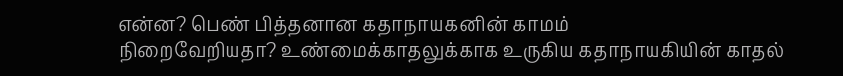என்ன? பெண் பித்தனான கதாநாயகனின் காமம்
நிறைவேறியதா? உண்மைக்காதலுக்காக உருகிய கதாநாயகியின் காதல்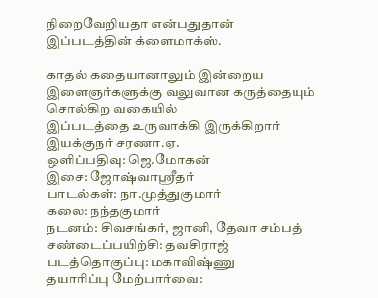நிறைவேறியதா என்பதுதான்
இப்படத்தின் க்ளைமாக்ஸ்.

காதல் கதையானாலும் இன்றைய இளைஞர்களுக்கு வலுவான கருத்தையும் சொல்கிற வகையில்
இப்படத்தை உருவாக்கி இருக்கிறார் இயக்குநர் சரணா.ஏ.
ஒளிப்பதிவு: ஜெ.மோகன்
இசை: ஜோஷ்வாஸ்ரீதர்
பாடல்கள்: நா.முத்துகுமார்
கலை: நந்தகுமார்
நடனம்: சிவசங்கர், ஜானி, தேவா சம்பத்
சண்டைப்பயிற்சி: தவசிராஜ்
படத்தொகுப்பு: மகாவிஷ்ணு
தயாரிப்பு மேற்பார்வை: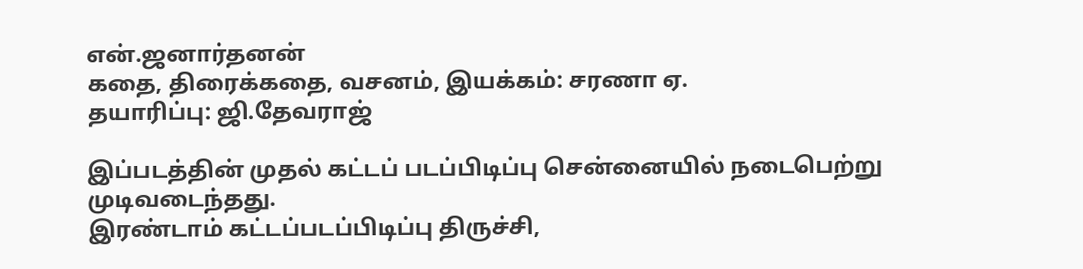என்.ஜனார்தனன்
கதை, திரைக்கதை, வசனம், இயக்கம்: சரணா ஏ.
தயாரிப்பு: ஜி.தேவராஜ்

இப்படத்தின் முதல் கட்டப் படப்பிடிப்பு சென்னையில் நடைபெற்று முடிவடைந்தது.
இரண்டாம் கட்டப்படப்பிடிப்பு திருச்சி,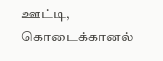ஊட்டி, கொடைக்கானல்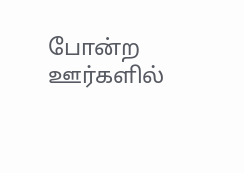போன்ற ஊர்களில்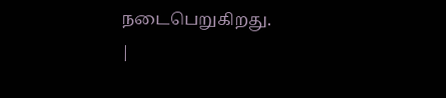நடைபெறுகிறது.
|